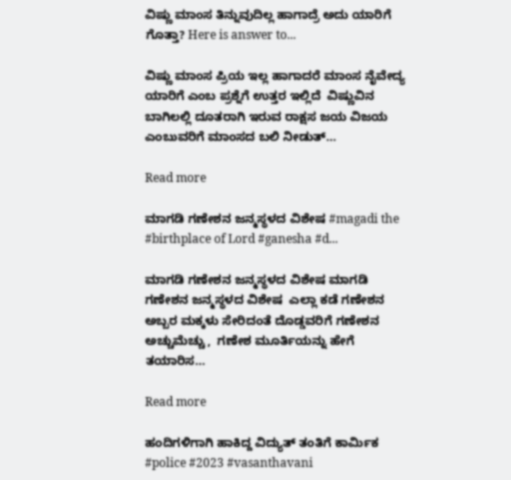ವಿಷ್ಣು ಮಾಂಸ ತಿನ್ನುವುದಿಲ್ಲ ಹಾಗಾದ್ರೆ ಅದು ಯಾರಿಗೆ ಗೊತ್ತಾ? Here is answer to...

ವಿಷ್ಣು ಮಾಂಸ ಪ್ರಿಯ ಇಲ್ಲ ಹಾಗಾದರೆ ಮಾಂಸ ನೈವೇದ್ಯ ಯಾರಿಗೆ ಎಂಬ ಪ್ರಶ್ನೆಗೆ ಉತ್ತರ ಇಲ್ಲಿದೆ  ವಿಷ್ಣುವಿನ ಬಾಗಿಲಲ್ಲಿ ದೂತರಾಗಿ ಇರುವ ರಾಕ್ಷಸ ಜಯ ವಿಜಯ ಎಂಬುವರಿಗೆ ಮಾಂಸದ ಬಲಿ ನೀಡುತ್…

Read more

ಮಾಗಡಿ ಗಣೇಶನ ಜನ್ಮಸ್ಥಳದ ವಿಶೇಷ #magadi the #birthplace of Lord #ganesha #d...

ಮಾಗಡಿ ಗಣೇಶನ ಜನ್ಮಸ್ಥಳದ ವಿಶೇಷ ಮಾಗಡಿ ಗಣೇಶನ ಜನ್ಮಸ್ಥಳದ ವಿಶೇಷ  ಎಲ್ಲಾ ಕಡೆ ಗಣೇಶನ ಅಬ್ಬರ ಮಕ್ಕಳು ಸೇರಿದಂತೆ ದೊಡ್ಡವರಿಗೆ ಗಣೇಶನ ಅಚ್ಚುಮೆಚ್ಚು,  ಗಣೇಶ ಮೂರ್ತಿಯನ್ನು ಹೇಗೆ ತಯಾರಿಸ…

Read more

ಹಂದಿಗಳಿಗಾಗಿ ಹಾಕಿದ್ದ ವಿದ್ಯುತ್ ತಂತಿಗೆ ಕಾರ್ಮಿಕ #police #2023 #vasanthavani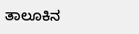ತಾಲೂಕಿನ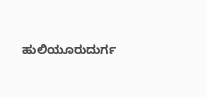ಹುಲಿಯೂರುದುರ್ಗ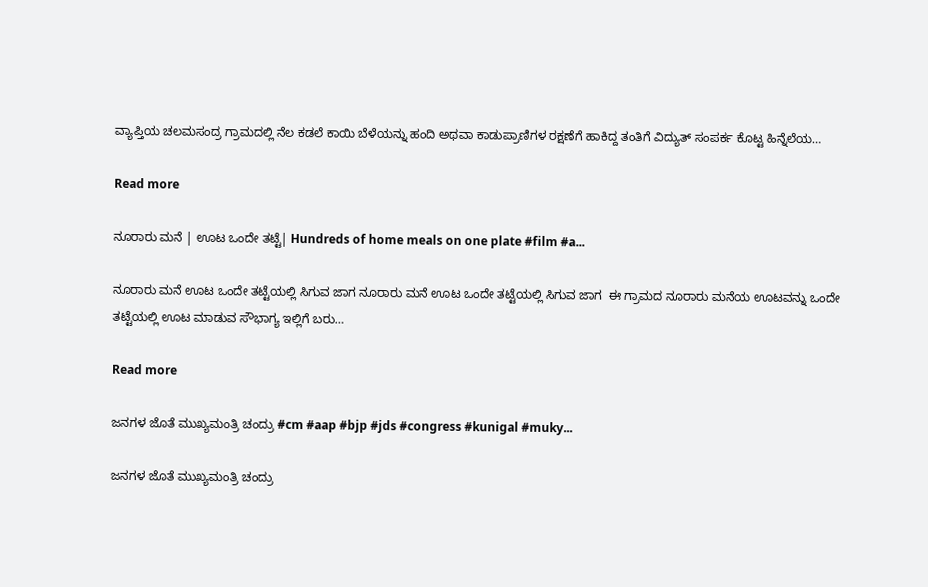ವ್ಯಾಪ್ತಿಯ ಚಲಮಸಂದ್ರ ಗ್ರಾಮದಲ್ಲಿ ನೆಲ ಕಡಲೆ ಕಾಯಿ ಬೆಳೆಯನ್ನು ಹಂದಿ ಅಥವಾ ಕಾಡುಪ್ರಾಣಿಗಳ ರಕ್ಷಣೆಗೆ ಹಾಕಿದ್ದ ತಂತಿಗೆ ವಿದ್ಯುತ್ ಸಂಪರ್ಕ ಕೊಟ್ಟ ಹಿನ್ನೆಲೆಯ…

Read more

ನೂರಾರು ಮನೆ | ಊಟ ಒಂದೇ ತಟ್ಟೆ| Hundreds of home meals on one plate #film #a...

ನೂರಾರು ಮನೆ ಊಟ ಒಂದೇ ತಟ್ಟೆಯಲ್ಲಿ ಸಿಗುವ ಜಾಗ ನೂರಾರು ಮನೆ ಊಟ ಒಂದೇ ತಟ್ಟೆಯಲ್ಲಿ ಸಿಗುವ ಜಾಗ  ಈ ಗ್ರಾಮದ ನೂರಾರು ಮನೆಯ ಊಟವನ್ನು ಒಂದೇ ತಟ್ಟೆಯಲ್ಲಿ ಊಟ ಮಾಡುವ ಸೌಭಾಗ್ಯ ಇಲ್ಲಿಗೆ ಬರು…

Read more

ಜನಗಳ ಜೊತೆ ಮುಖ್ಯಮಂತ್ರಿ ಚಂದ್ರು #cm #aap #bjp #jds #congress #kunigal #muky...

ಜನಗಳ ಜೊತೆ ಮುಖ್ಯಮಂತ್ರಿ ಚಂದ್ರು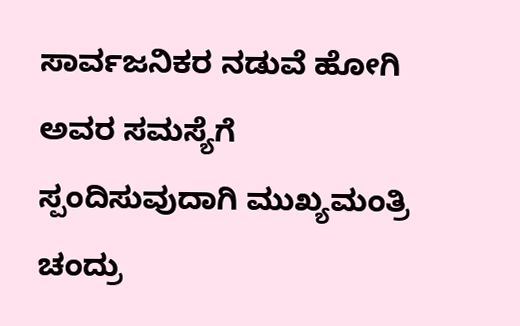ಸಾರ್ವಜನಿಕರ ನಡುವೆ ಹೋಗಿ ಅವರ ಸಮಸ್ಯೆಗೆ ಸ್ಪಂದಿಸುವುದಾಗಿ ಮುಖ್ಯಮಂತ್ರಿ ಚಂದ್ರು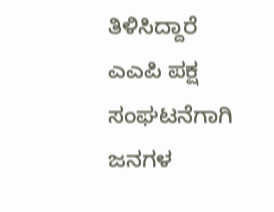ತಿಳಿಸಿದ್ದಾರೆ  ಎಎಪಿ ಪಕ್ಷ ಸಂಘಟನೆಗಾಗಿ ಜನಗಳ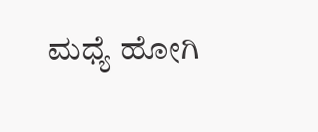ಮಧ್ಯೆ ಹೋಗಿ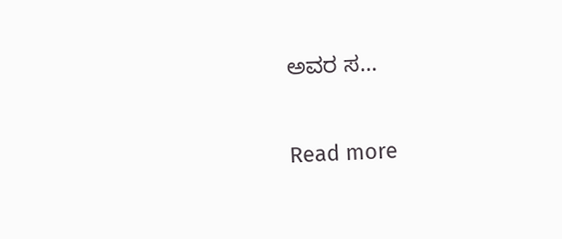ಅವರ ಸ…

Read more